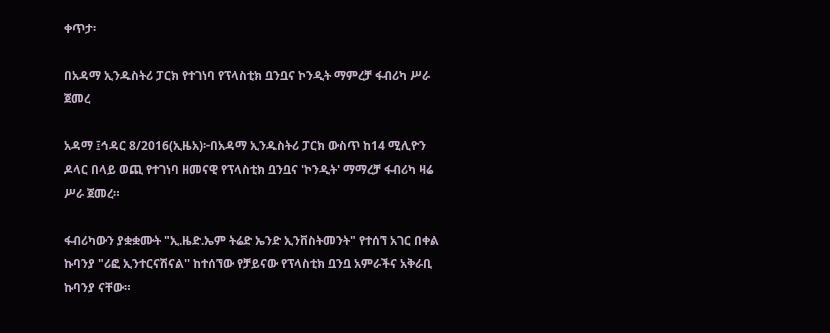ቀጥታ፡

በአዳማ ኢንዱስትሪ ፓርክ የተገነባ የፕላስቲክ ቧንቧና ኮንዲት ማምረቻ ፋብሪካ ሥራ ጀመረ

አዳማ ፤ኅዳር 8/2016(ኢዜአ)፦በአዳማ ኢንዱስትሪ ፓርክ ውስጥ ከ14 ሚሊዮን ዶላር በላይ ወጪ የተገነባ ዘመናዊ የፕላስቲክ ቧንቧና 'ኮንዲት' ማማረቻ ፋብሪካ ዛሬ ሥራ ጀመረ።

ፋብሪካውን ያቋቋሙት "ኢ.ዜድ.ኤም ትሬድ ኤንድ ኢንቨስትመንት" የተሰኘ አገር በቀል ኩባንያ "ሪፎ ኢንተርናሽናል'' ከተሰኘው የቻይናው የፕላስቲክ ቧንቧ አምራችና አቅራቢ ኩባንያ ናቸው።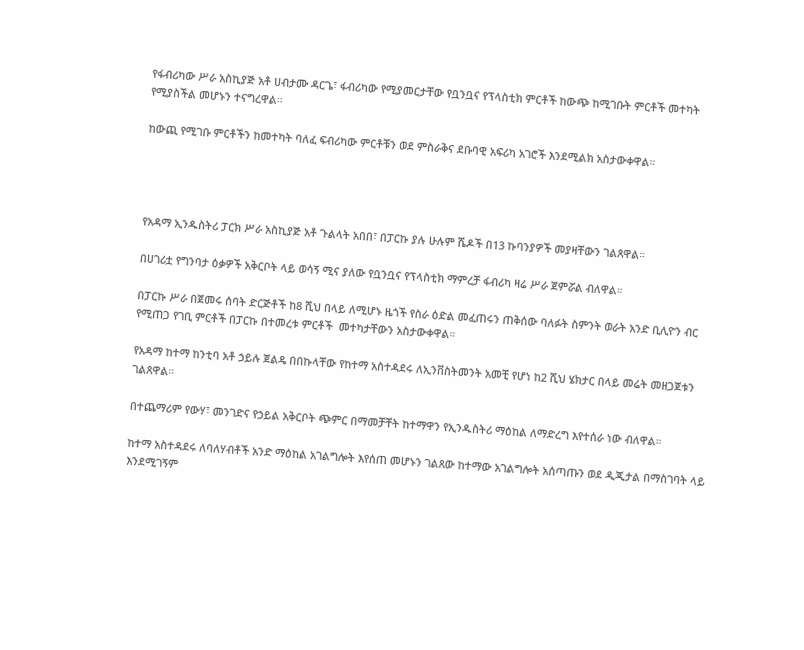የፋብሪካው ሥራ አስኪያጅ አቶ ሀብታሙ ዳርጌ፣ ፋብሪካው የሚያመርታቸው የቧንቧና የፕላስቲክ ምርቶች ከውጭ ከሚገቡት ምርቶች መተካት የሚያስችል መሆኑን ተናግረዋል።

ከውጪ የሚገቡ ምርቶችን ከመተካት ባለፈ ፍብሪካው ምርቶቹን ወደ ምስራቅና ደቡባዊ አፍሪካ አገሮች እንደሚልክ አስታውቀዋል።




የአዳማ ኢንዱስትሪ ፓርክ ሥራ አስኪያጅ አቶ ጉልላት አበበ፣ በፓርኩ ያሉ ሁሉም ሼዶች በ13 ኩባንያዎች መያዛቸውን ገልጸዋል።

በሀገሪቷ የግንባታ ዕቃዎች አቅርቦት ላይ ወሳኝ ሚና ያለው የቧንቧና የፕላስቲክ ማምረቻ ፋብሪካ ዛሬ ሥራ ጀምሯል ብለዋል።

በፓርኩ ሥራ በጀመሩ ሰባት ድርጅቶች ከ8 ሺህ በላይ ለሚሆኑ ዜጎች የስራ ዕድል መፈጠሩን ጠቅሰው ባለፉት ስምንት ወራት አንድ ቢሊዮን ብር የሚጠጋ የገቢ ምርቶች በፓርኩ በተመረቱ ምርቶች  መተካታቸውን አስታውቀዋል።

የአዳማ ከተማ ከንቲባ አቶ ኃይሉ ጀልዴ በበኩላቸው የከተማ አስተዳደሩ ለኢንቨስትመንት አመቺ የሆነ ከ2 ሺህ ሄክታር በላይ መሬት መዘጋጀቱን ገልጸዋል።

በተጨማሪም የውሃ፣ መንገድና የኃይል አቅርቦት ጭምር በማመቻቸት ከተማዋን የኢንዱስትሪ ማዕከል ለማድረግ እየተሰራ ነው ብለዋል።

ከተማ አስተዳደሩ ለባለሃብቶች አንድ ማዕከል አገልግሎት እየሰጠ መሆኑን ገልጸው ከተማው አገልግሎት አሰጣጡን ወደ ዲጂታል በማስገባት ላይ እንደሚገኝም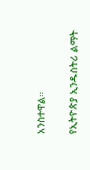አንስተዋል።

የኢትዮጵያ ኢንዱስትሪ ልማት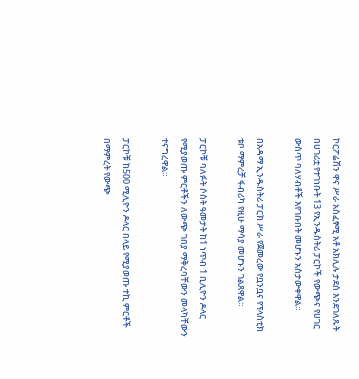ኮርፖሬሽን ዋና ሥራ አስፈፃሚ አቶ አክሊሉ ታደሰ እንደገለጹት በሀገሪቷ የተገነቡት 13 የኢንዱስትሪ ፓርኮች የውጭና የሀገር ውስጥ ባለሃብቶች እየገቡበት መሆኑን አስታውቀዋል።

በአዳማ ኢንዱስትሪ ፓርክ ሥራ የጀመረው የቧንቧና የፕላስቲክ ቱቦ ማምረቻ ፋብሪካ የዚሁ ማሳያ መሆኑን ገልጸዋል።

ፓርኮቹ ባለፉት ሶስት ዓመታት ከ1 ነጥብ 1 ቢሊዮን ዶላር የሚያወጡ ምርቶችን ለውጭ ገበያ ማቅረባቸውን መላካቸውን ተናግረዋል።

ፓርኮቹ ከ500 ሚሊዮን ዶላር በላይ የሚያወጡ ተኪ ምርቶች በማምረት የውጭ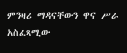ምንዛሪ ማዳናቸውን ዋና ሥራ አስፈጻሚው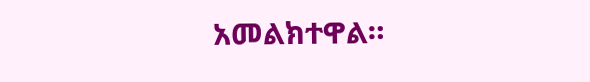አመልክተዋል።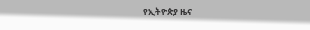የኢትዮጵያ ዜና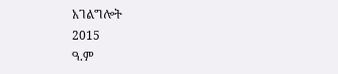አገልግሎት
2015
ዓ.ም